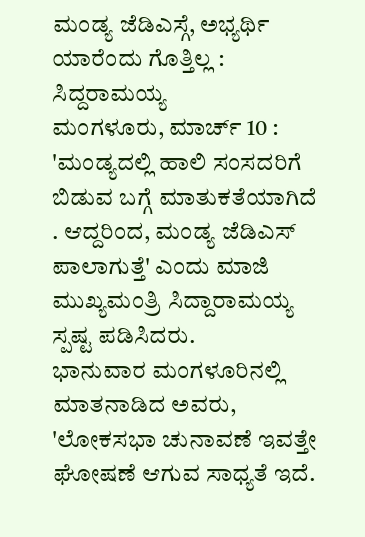ಮಂಡ್ಯ ಜೆಡಿಎಸ್ಗೆ, ಅಭ್ಯರ್ಥಿ ಯಾರೆಂದು ಗೊತ್ತಿಲ್ಲ : ಸಿದ್ದರಾಮಯ್ಯ
ಮಂಗಳೂರು, ಮಾರ್ಚ್ 10 : 'ಮಂಡ್ಯದಲ್ಲಿ ಹಾಲಿ ಸಂಸದರಿಗೆ ಬಿಡುವ ಬಗ್ಗೆ ಮಾತುಕತೆಯಾಗಿದೆ . ಆದ್ದರಿಂದ, ಮಂಡ್ಯ ಜೆಡಿಎಸ್ ಪಾಲಾಗುತ್ತೆ' ಎಂದು ಮಾಜಿ ಮುಖ್ಯಮಂತ್ರಿ ಸಿದ್ದಾರಾಮಯ್ಯ ಸ್ಪಷ್ಟ ಪಡಿಸಿದರು.
ಭಾನುವಾರ ಮಂಗಳೂರಿನಲ್ಲಿ ಮಾತನಾಡಿದ ಅವರು, 'ಲೋಕಸಭಾ ಚುನಾವಣೆ ಇವತ್ತೇ ಘೋಷಣೆ ಆಗುವ ಸಾಧ್ಯತೆ ಇದೆ.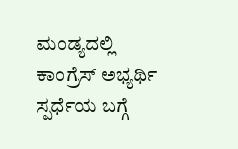ಮಂಡ್ಯದಲ್ಲಿ ಕಾಂಗ್ರೆಸ್ ಅಭ್ಯರ್ಥಿ ಸ್ಪರ್ಧೆಯ ಬಗ್ಗೆ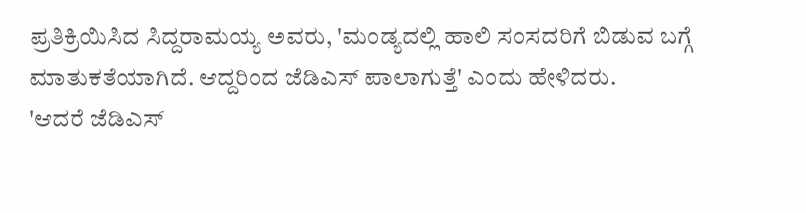ಪ್ರತಿಕ್ರಿಯಿಸಿದ ಸಿದ್ದರಾಮಯ್ಯ ಅವರು, 'ಮಂಡ್ಯದಲ್ಲಿ ಹಾಲಿ ಸಂಸದರಿಗೆ ಬಿಡುವ ಬಗ್ಗೆ ಮಾತುಕತೆಯಾಗಿದೆ. ಆದ್ದರಿಂದ ಜೆಡಿಎಸ್ ಪಾಲಾಗುತ್ತೆ' ಎಂದು ಹೇಳಿದರು.
'ಆದರೆ ಜೆಡಿಎಸ್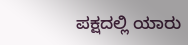ಪಕ್ಷದಲ್ಲಿ ಯಾರು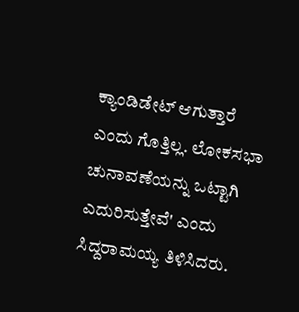ಕ್ಯಾಂಡಿಡೇಟ್ ಆಗುತ್ತಾರೆ ಎಂದು ಗೊತ್ತಿಲ್ಲ. ಲೋಕಸಭಾ ಚುನಾವಣೆಯನ್ನು ಒಟ್ಟಾಗಿ ಎದುರಿಸುತ್ತೇವೆ' ಎಂದು ಸಿದ್ದರಾಮಯ್ಯ ತಿಳಿಸಿದರು.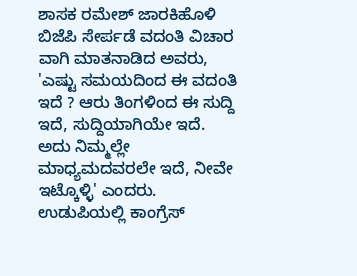ಶಾಸಕ ರಮೇಶ್ ಜಾರಕಿಹೊಳಿ ಬಿಜೆಪಿ ಸೇರ್ಪಡೆ ವದಂತಿ ವಿಚಾರ ವಾಗಿ ಮಾತನಾಡಿದ ಅವರು, 'ಎಷ್ಟು ಸಮಯದಿಂದ ಈ ವದಂತಿ ಇದೆ ? ಆರು ತಿಂಗಳಿಂದ ಈ ಸುದ್ದಿ ಇದೆ, ಸುದ್ದಿಯಾಗಿಯೇ ಇದೆ. ಅದು ನಿಮ್ಮಲ್ಲೇ ಮಾಧ್ಯಮದವರಲೇ ಇದೆ, ನೀವೇ ಇಟ್ಕೊಳ್ಳಿ' ಎಂದರು.
ಉಡುಪಿಯಲ್ಲಿ ಕಾಂಗ್ರೆಸ್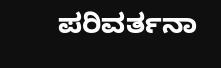ಪರಿವರ್ತನಾ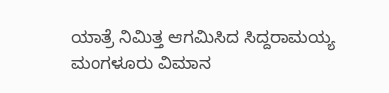ಯಾತ್ರೆ ನಿಮಿತ್ತ ಆಗಮಿಸಿದ ಸಿದ್ದರಾಮಯ್ಯ ಮಂಗಳೂರು ವಿಮಾನ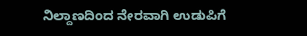ನಿಲ್ದಾಣದಿಂದ ನೇರವಾಗಿ ಉಡುಪಿಗೆ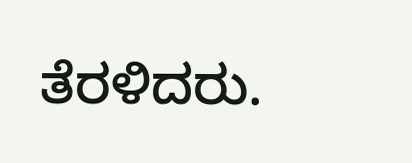ತೆರಳಿದರು.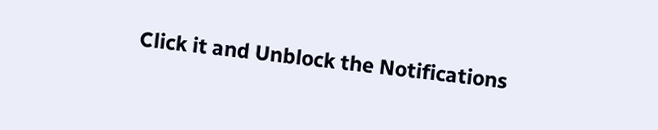Click it and Unblock the Notifications